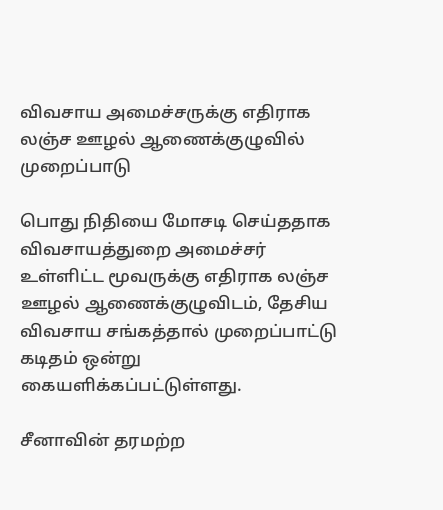விவசாய அமைச்சருக்கு எதிராக லஞ்ச ஊழல் ஆணைக்குழுவில் முறைப்பாடு

பொது நிதியை மோசடி செய்ததாக விவசாயத்துறை அமைச்சர் உள்ளிட்ட மூவருக்கு எதிராக லஞ்ச ஊழல் ஆணைக்குழுவிடம், தேசிய விவசாய சங்கத்தால் முறைப்பாட்டு கடிதம் ஒன்று கையளிக்கப்பட்டுள்ளது.

சீனாவின் தரமற்ற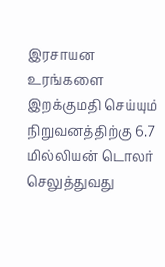இரசாயன உரங்களை இறக்குமதி செய்யும் நிறுவனத்திற்கு 6.7 மில்லியன் டொலர் செலுத்துவது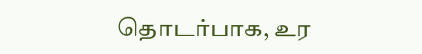தொடர்பாக, உர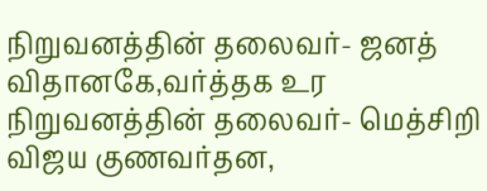நிறுவனத்தின் தலைவர்- ஜனத் விதானகே,வர்த்தக உர நிறுவனத்தின் தலைவர்- மெத்சிறி விஜய குணவர்தன,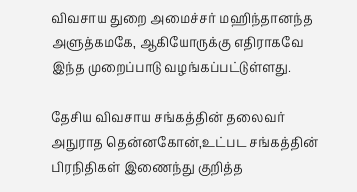விவசாய துறை அமைச்சர் மஹிந்தானந்த அளுத்கமகே, ஆகியோருக்கு எதிராகவே இந்த முறைப்பாடு வழங்கப்பட்டுள்ளது.

தேசிய விவசாய சங்கத்தின் தலைவர் அநுராத தென்னகோன்,உட்பட சங்கத்தின் பிரநிதிகள் இணைந்து குறித்த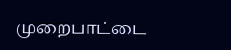முறைபாட்டை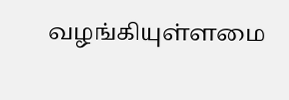வழங்கியுள்ளமை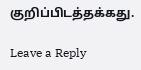குறிப்பிடத்தக்கது.

Leave a Reply